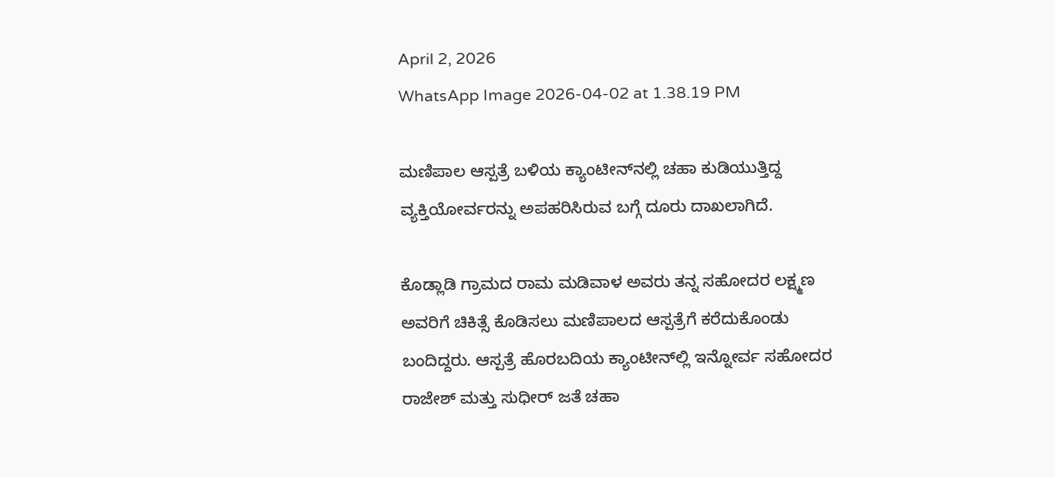April 2, 2026
WhatsApp Image 2026-04-02 at 1.38.19 PM

ಮಣಿಪಾಲ ಆಸ್ಪತ್ರೆ ಬಳಿಯ ಕ್ಯಾಂಟೀನ್‌ನಲ್ಲಿ ಚಹಾ ಕುಡಿಯುತ್ತಿದ್ದ ವ್ಯಕ್ತಿಯೋರ್ವರನ್ನು ಅಪಹರಿಸಿರುವ ಬಗ್ಗೆ ದೂರು ದಾಖಲಾಗಿದೆ.

ಕೊಡ್ಲಾಡಿ ಗ್ರಾಮದ ರಾಮ ಮಡಿವಾಳ ಅವರು ತನ್ನ ಸಹೋದರ ಲಕ್ಷ್ಮಣ ಅವರಿಗೆ ಚಿಕಿತ್ಸೆ ಕೊಡಿಸಲು ಮಣಿಪಾಲದ ಆಸ್ಪತ್ರೆಗೆ ಕರೆದುಕೊಂಡು ಬಂದಿದ್ದರು. ಆಸ್ಪತ್ರೆ ಹೊರಬದಿಯ ಕ್ಯಾಂಟೀನ್‌ಲ್ಲಿ ಇನ್ನೋರ್ವ ಸಹೋದರ ರಾಜೇಶ್ ಮತ್ತು ಸುಧೀ‌ರ್ ಜತೆ ಚಹಾ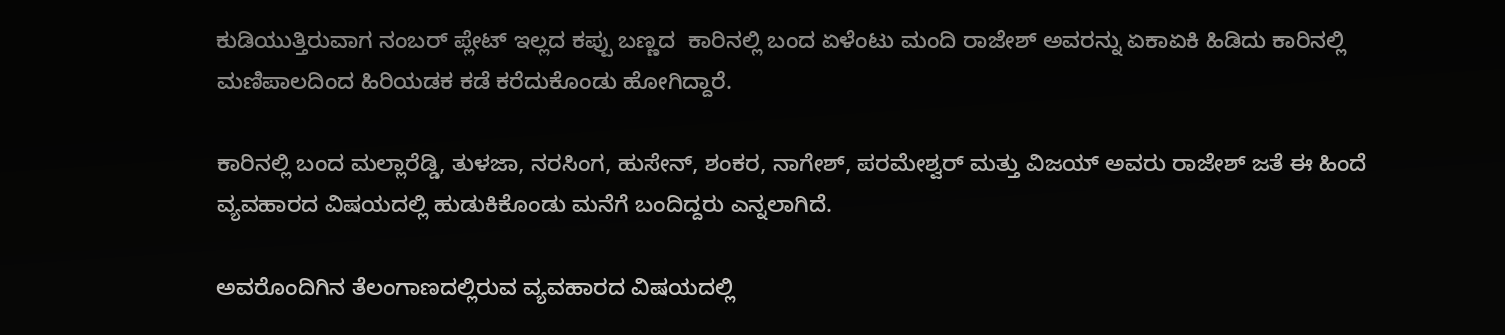ಕುಡಿಯುತ್ತಿರುವಾಗ ನಂಬರ್ ಪ್ಲೇಟ್ ಇಲ್ಲದ ಕಪ್ಪು ಬಣ್ಣದ  ಕಾರಿನಲ್ಲಿ ಬಂದ ಏಳೆಂಟು ಮಂದಿ ರಾಜೇಶ್ ಅವರನ್ನು ಏಕಾಏಕಿ ಹಿಡಿದು ಕಾರಿನಲ್ಲಿ ಮಣಿಪಾಲದಿಂದ ಹಿರಿಯಡಕ ಕಡೆ ಕರೆದುಕೊಂಡು ಹೋಗಿದ್ದಾರೆ.

ಕಾರಿನಲ್ಲಿ ಬಂದ ಮಲ್ಲಾರೆಡ್ಡಿ, ತುಳಜಾ, ನರಸಿಂಗ, ಹುಸೇನ್, ಶಂಕರ, ನಾಗೇಶ್, ಪರಮೇಶ್ವ‌ರ್ ಮತ್ತು ವಿಜಯ್ ಅವರು ರಾಜೇಶ್ ಜತೆ ಈ ಹಿಂದೆ ವ್ಯವಹಾರದ ವಿಷಯದಲ್ಲಿ ಹುಡುಕಿಕೊಂಡು ಮನೆಗೆ ಬಂದಿದ್ದರು ಎನ್ನಲಾಗಿದೆ.

ಅವರೊಂದಿಗಿನ ತೆಲಂಗಾಣದಲ್ಲಿರುವ ವ್ಯವಹಾರದ ವಿಷಯದಲ್ಲಿ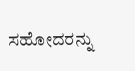ಸಹೋದರನ್ನು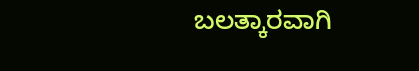ಬಲತ್ಕಾರವಾಗಿ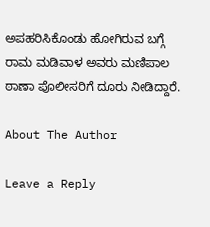ಅಪಹರಿಸಿಕೊಂಡು ಹೋಗಿರುವ ಬಗ್ಗೆ ರಾಮ ಮಡಿವಾಳ ಅವರು ಮಣಿಪಾಲ ಠಾಣಾ ಪೊಲೀಸರಿಗೆ ದೂರು ನೀಡಿದ್ದಾರೆ.

About The Author

Leave a Reply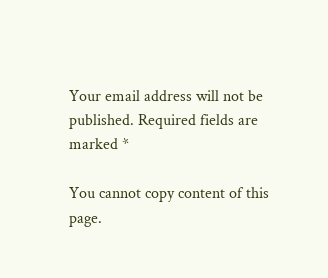Your email address will not be published. Required fields are marked *

You cannot copy content of this page.